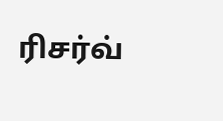ரிசர்வ்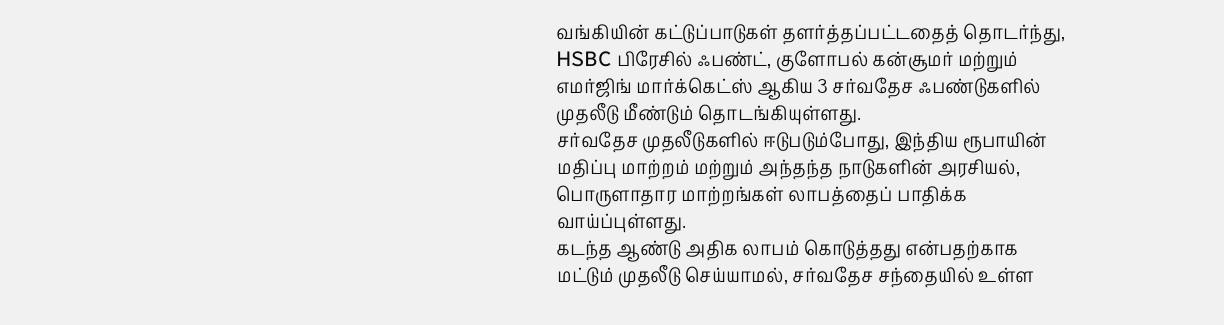வங்கியின் கட்டுப்பாடுகள் தளர்த்தப்பட்டதைத் தொடர்ந்து, HSBC பிரேசில் ஃபண்ட், குளோபல் கன்சூமர் மற்றும் எமர்ஜிங் மார்க்கெட்ஸ் ஆகிய 3 சர்வதேச ஃபண்டுகளில் முதலீடு மீண்டும் தொடங்கியுள்ளது.
சர்வதேச முதலீடுகளில் ஈடுபடும்போது, இந்திய ரூபாயின் மதிப்பு மாற்றம் மற்றும் அந்தந்த நாடுகளின் அரசியல், பொருளாதார மாற்றங்கள் லாபத்தைப் பாதிக்க வாய்ப்புள்ளது.
கடந்த ஆண்டு அதிக லாபம் கொடுத்தது என்பதற்காக மட்டும் முதலீடு செய்யாமல், சர்வதேச சந்தையில் உள்ள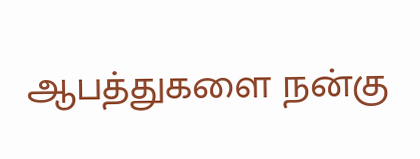ஆபத்துகளை நன்கு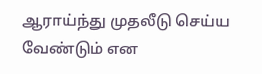ஆராய்ந்து முதலீடு செய்ய வேண்டும் என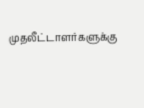முதலீட்டாளர்களுக்கு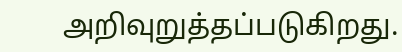அறிவுறுத்தப்படுகிறது.